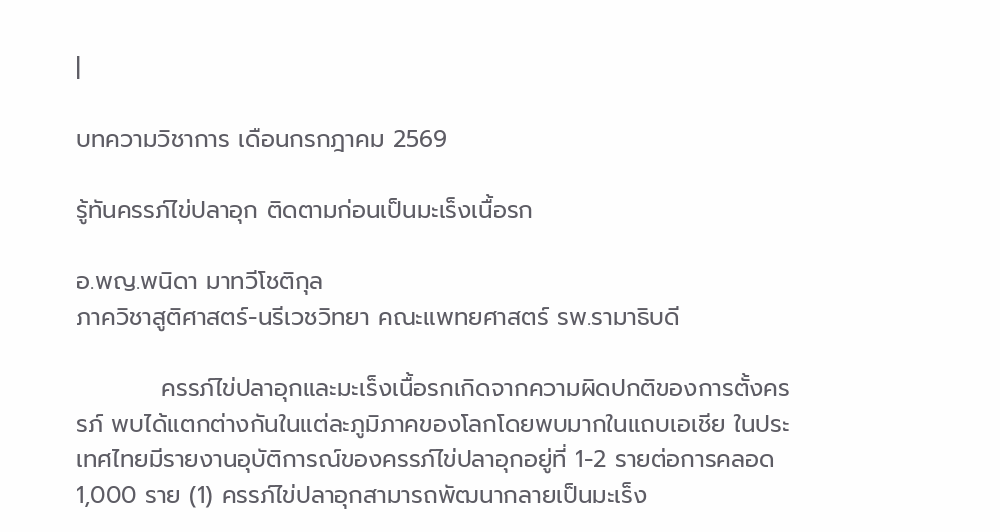|

บทความวิชาการ เดือนกรกฎาคม 2569

รู้ทันครรภ์ไข่ปลาอุก ติดตามก่อนเป็นมะเร็งเนื้อรก

อ.พญ.พนิดา มาทวีโชติกุล
ภาควิชาสูติศาสตร์-นรีเวชวิทยา คณะแพทยศาสตร์ รพ.รามาธิบดี

          ครรภ์ไข่ปลาอุกและมะเร็งเนื้อรกเกิดจากความผิดปกติของการตั้งครรภ์ พบได้แตกต่างกันในแต่ละภูมิภาคของโลกโดยพบมากในแถบเอเชีย ในประเทศไทยมีรายงานอุบัติการณ์ของครรภ์ไข่ปลาอุกอยู่ที่ 1-2 รายต่อการคลอด 1,000 ราย (1) ครรภ์ไข่ปลาอุกสามารถพัฒนากลายเป็นมะเร็ง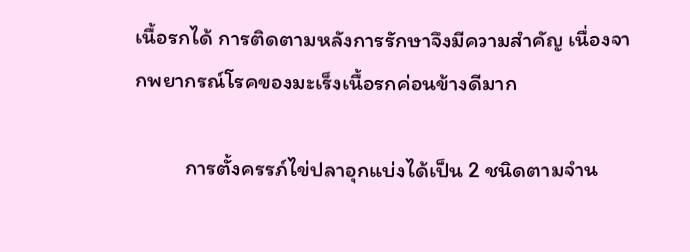เนื้อรกได้ การติดตามหลังการรักษาจึงมีความสำคัญ เนื่องจากพยากรณ์โรคของมะเร็งเนื้อรกค่อนข้างดีมาก

          การตั้งครรภ์ไข่ปลาอุกแบ่งได้เป็น 2 ชนิดตามจำน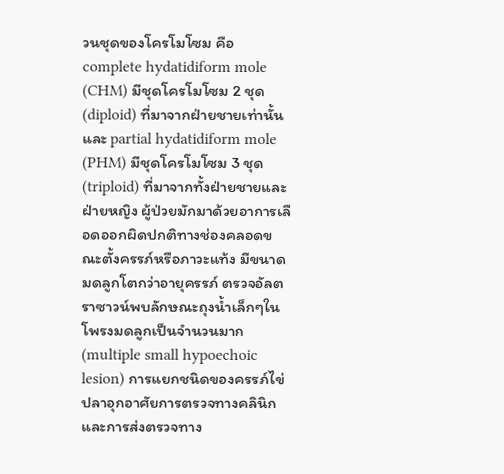วนชุดของโครโมโซม คือ complete hydatidiform mole (CHM) มีชุดโครโมโซม 2 ชุด (diploid) ที่มาจากฝ่ายชายเท่านั้น และ partial hydatidiform mole (PHM) มีชุดโครโมโซม 3 ชุด (triploid) ที่มาจากทั้งฝ่ายชายและฝ่ายหญิง ผู้ป่วยมักมาด้วยอาการเลือดออกผิดปกติทางช่องคลอดขณะตั้งครรภ์หรือภาวะแท้ง มีขนาดมดลูกโตกว่าอายุครรภ์ ตรวจอัลตราซาวน์พบลักษณะถุงน้ำเล็กๆในโพรงมดลูกเป็นจำนวนมาก (multiple small hypoechoic lesion) การแยกชนิดของครรภ์ไข่ปลาอุกอาศัยการตรวจทางคลินิกและการส่งตรวจทาง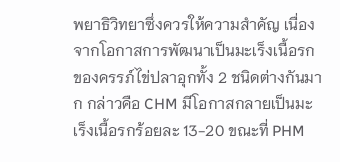พยาธิวิทยาซึ่งควรให้ความสำคัญ เนื่องจากโอกาสการพัฒนาเป็นมะเร็งเนื้อรกของครรภ์ไข่ปลาอุกทั้ง 2 ชนิดต่างกันมาก กล่าวคือ CHM มีโอกาสกลายเป็นมะเร็งเนื้อรกร้อยละ 13-20 ขณะที่ PHM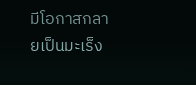มีโอกาสกลายเป็นมะเร็ง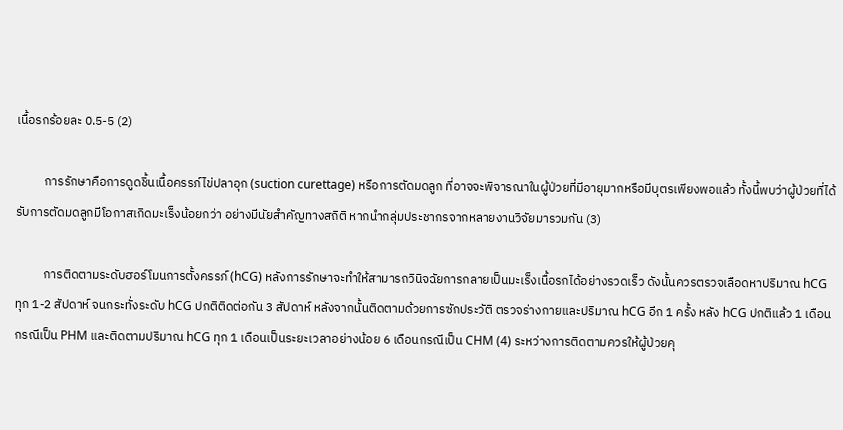เนื้อรกร้อยละ 0.5-5 (2)

          การรักษาคือการดูดชิ้นเนื้อครรภ์ไข่ปลาอุก (suction curettage) หรือการตัดมดลูก ที่อาจจะพิจารณาในผู้ป่วยที่มีอายุมากหรือมีบุตรเพียงพอแล้ว ทั้งนี้พบว่าผู้ป่วยที่ได้รับการตัดมดลูกมีโอกาสเกิดมะเร็งน้อยกว่า อย่างมีนัยสำคัญทางสถิติ หากนำกลุ่มประชากรจากหลายงานวิจัยมารวมกัน (3)

          การติดตามระดับฮอร์โมนการตั้งครรภ์ (hCG) หลังการรักษาจะทำให้สามารถวินิจฉัยการกลายเป็นมะเร็งเนื้อรกได้อย่างรวดเร็ว ดังนั้นควรตรวจเลือดหาปริมาณ hCG ทุก 1-2 สัปดาห์ จนกระทั่งระดับ hCG ปกติติดต่อกัน 3 สัปดาห์ หลังจากนั้นติดตามด้วยการซักประวัติ ตรวจร่างกายและปริมาณ hCG อีก 1 ครั้ง หลัง hCG ปกติแล้ว 1 เดือนกรณีเป็น PHM และติดตามปริมาณ hCG ทุก 1 เดือนเป็นระยะเวลาอย่างน้อย 6 เดือนกรณีเป็น CHM (4) ระหว่างการติดตามควรให้ผู้ป่วยคุ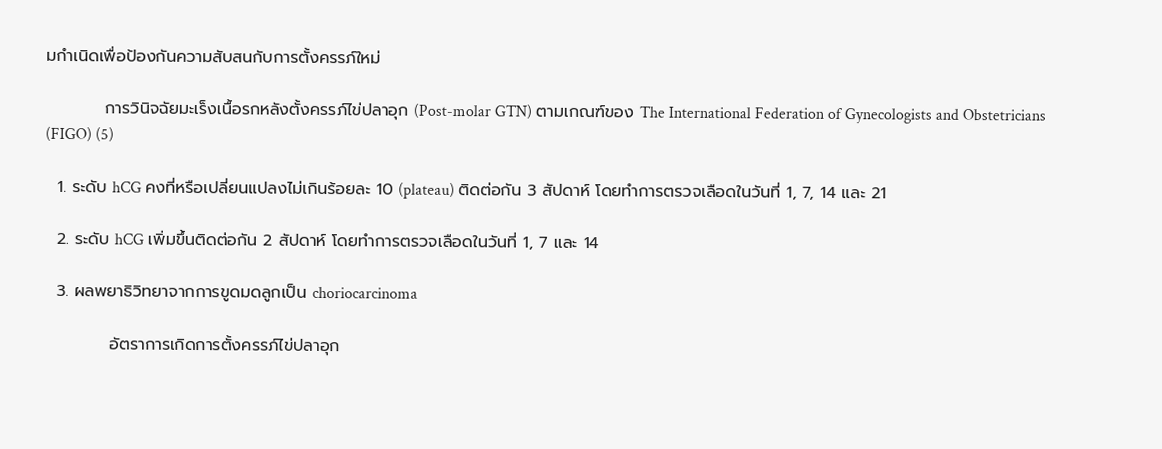มกำเนิดเพื่อป้องกันความสับสนกับการตั้งครรภ์ใหม่

          การวินิจฉัยมะเร็งเนื้อรกหลังตั้งครรภ์ไข่ปลาอุก (Post-molar GTN) ตามเกณฑ์ของ The International Federation of Gynecologists and Obstetricians (FIGO) (5)

  1. ระดับ hCG คงที่หรือเปลี่ยนแปลงไม่เกินร้อยละ 10 (plateau) ติดต่อกัน 3 สัปดาห์ โดยทำการตรวจเลือดในวันที่ 1, 7, 14 และ 21

  2. ระดับ hCG เพิ่มขึ้นติดต่อกัน 2 สัปดาห์ โดยทำการตรวจเลือดในวันที่ 1, 7 และ 14

  3. ผลพยาธิวิทยาจากการขูดมดลูกเป็น choriocarcinoma

           อัตราการเกิดการตั้งครรภ์ไข่ปลาอุก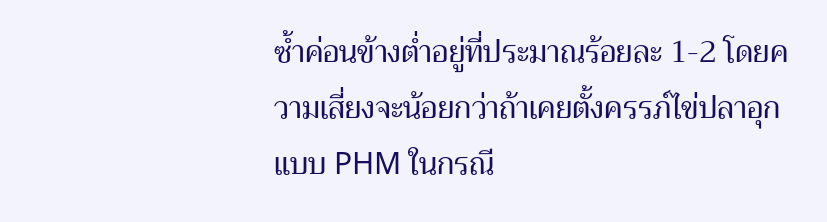ซ้ำค่อนข้างต่ำอยู่ที่ประมาณร้อยละ 1-2 โดยความเสี่ยงจะน้อยกว่าถ้าเคยตั้งครรภ์ไข่ปลาอุกแบบ PHM ในกรณี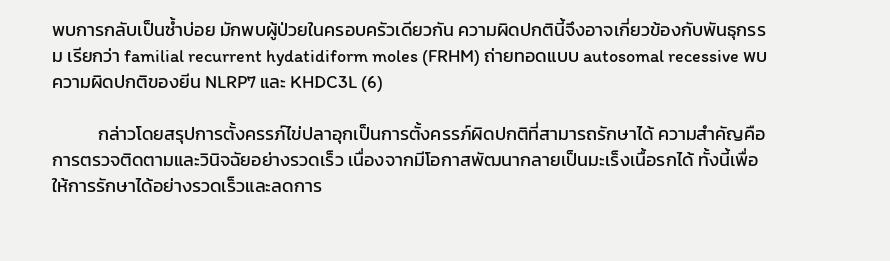พบการกลับเป็นซ้ำบ่อย มักพบผู้ป่วยในครอบครัวเดียวกัน ความผิดปกตินี้จึงอาจเกี่ยวข้องกับพันธุกรรม เรียกว่า familial recurrent hydatidiform moles (FRHM) ถ่ายทอดแบบ autosomal recessive พบความผิดปกติของยีน NLRP7 และ KHDC3L (6)

           กล่าวโดยสรุปการตั้งครรภ์ไข่ปลาอุกเป็นการตั้งครรภ์ผิดปกติที่สามารถรักษาได้ ความสำคัญคือการตรวจติดตามและวินิจฉัยอย่างรวดเร็ว เนื่องจากมีโอกาสพัฒนากลายเป็นมะเร็งเนื้อรกได้ ทั้งนี้เพื่อให้การรักษาได้อย่างรวดเร็วและลดการ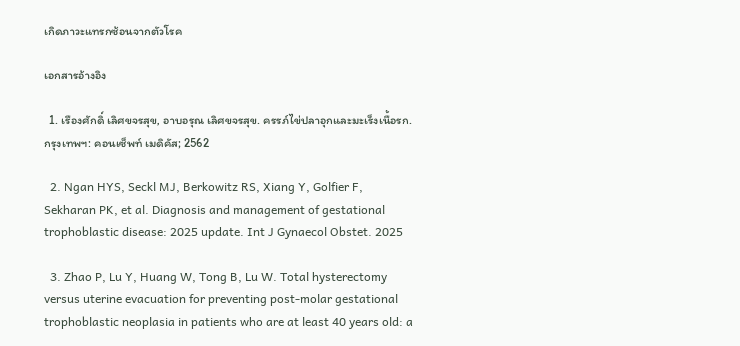เกิดภาวะแทรกซ้อนจากตัวโรค

เอกสารอ้างอิง

  1. เรืองศักดิ์ เลิศขจรสุข, อาบอรุณ เลิศขจรสุข. ครรภ์ไข่ปลาอุกและมะเร็งเนื้อรก. กรุงเทพฯ: คอนเซ็พท์ เมดิคัส; 2562

  2. Ngan HYS, Seckl MJ, Berkowitz RS, Xiang Y, Golfier F, Sekharan PK, et al. Diagnosis and management of gestational trophoblastic disease: 2025 update. Int J Gynaecol Obstet. 2025

  3. Zhao P, Lu Y, Huang W, Tong B, Lu W. Total hysterectomy versus uterine evacuation for preventing post-molar gestational trophoblastic neoplasia in patients who are at least 40 years old: a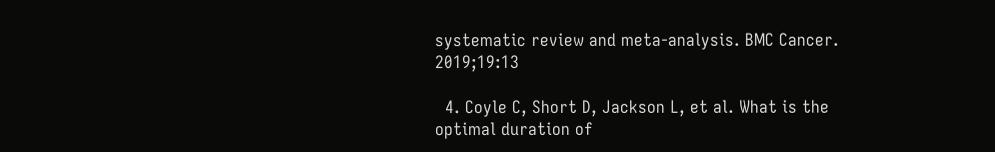systematic review and meta-analysis. BMC Cancer. 2019;19:13

  4. Coyle C, Short D, Jackson L, et al. What is the optimal duration of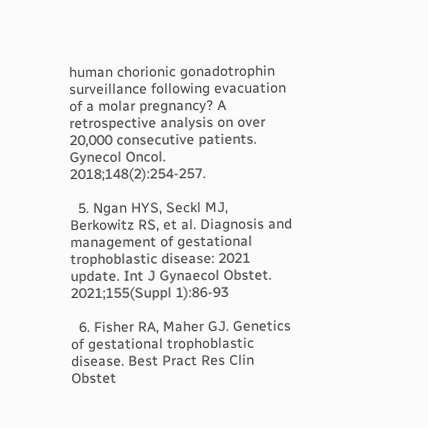human chorionic gonadotrophin surveillance following evacuation of a molar pregnancy? A retrospective analysis on over 20,000 consecutive patients. Gynecol Oncol. 2018;148(2):254-257.

  5. Ngan HYS, Seckl MJ, Berkowitz RS, et al. Diagnosis and management of gestational trophoblastic disease: 2021 update. Int J Gynaecol Obstet. 2021;155(Suppl 1):86-93

  6. Fisher RA, Maher GJ. Genetics of gestational trophoblastic disease. Best Pract Res Clin Obstet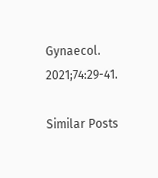Gynaecol. 2021;74:29-41.

Similar Posts